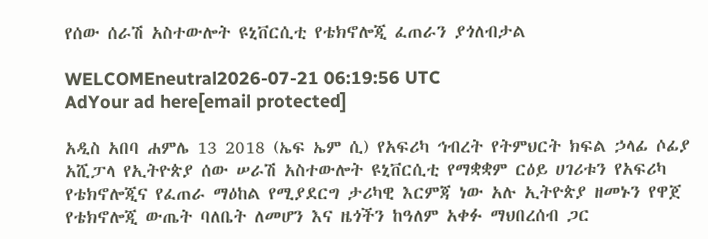የሰው ሰራሽ አስተውሎት ዩኒቨርሲቲ የቴክኖሎጂ ፈጠራን ያጎለብታል

WELCOMEneutral2026-07-21 06:19:56 UTC
AdYour ad here[email protected]

አዲስ አበባ ሐምሌ 13 2018 (ኤፍ ኤም ሲ) የአፍሪካ ኅብረት የትምህርት ክፍል ኃላፊ ሶፊያ አሺፓላ የኢትዮጵያ ሰው ሠራሽ አስተውሎት ዩኒቨርሲቲ የማቋቋም ርዕይ ሀገሪቱን የአፍሪካ የቴክኖሎጂና የፈጠራ ማዕከል የሚያደርግ ታሪካዊ እርምጃ ነው አሉ ኢትዮጵያ ዘመኑን የዋጀ የቴክኖሎጂ ውጤት ባለቤት ለመሆን እና ዜጎችን ከዓለም አቀፉ ማህበረሰብ ጋር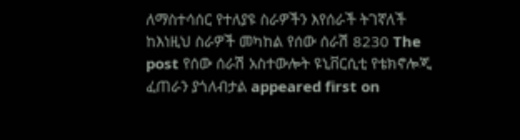ለማስተሳሰር የተለያዩ ስራዎችን እየሰራች ትገኛለች ከእነዚህ ስራዎች መካከል የሰው ሰራሽ 8230 The post የሰው ሰራሽ አስተውሎት ዩኒቨርሲቲ የቴክኖሎጂ ፈጠራን ያጎለብታል appeared first on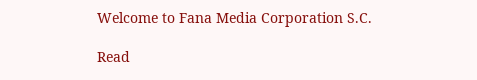Welcome to Fana Media Corporation S.C.

Read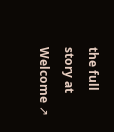the full story at Welcome ↗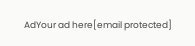AdYour ad here[email protected]